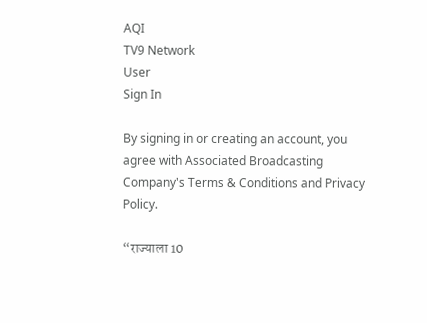AQI
TV9 Network
User
Sign In

By signing in or creating an account, you agree with Associated Broadcasting Company's Terms & Conditions and Privacy Policy.

“राज्याला 10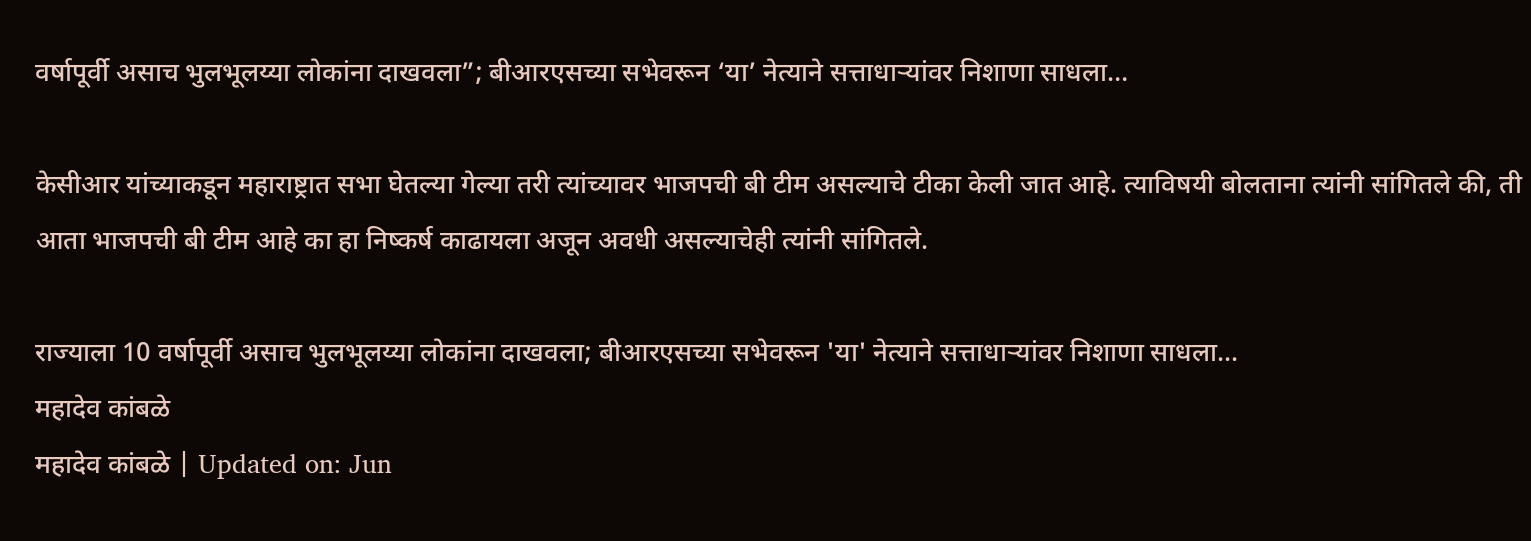वर्षापूर्वी असाच भुलभूलय्या लोकांना दाखवला”; बीआरएसच्या सभेवरून ‘या’ नेत्याने सत्ताधाऱ्यांवर निशाणा साधला…

केसीआर यांच्याकडून महाराष्ट्रात सभा घेतल्या गेल्या तरी त्यांच्यावर भाजपची बी टीम असल्याचे टीका केली जात आहे. त्याविषयी बोलताना त्यांनी सांगितले की, ती आता भाजपची बी टीम आहे का हा निष्कर्ष काढायला अजून अवधी असल्याचेही त्यांनी सांगितले.

राज्याला 10 वर्षापूर्वी असाच भुलभूलय्या लोकांना दाखवला; बीआरएसच्या सभेवरून 'या' नेत्याने सत्ताधाऱ्यांवर निशाणा साधला...
महादेव कांबळे
महादेव कांबळे | Updated on: Jun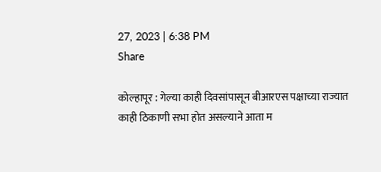27, 2023 | 6:38 PM
Share

कोल्हापूर : गेल्या काही दिवसांपासून बीआरएस पक्षाच्या राज्यात काही ठिकाणी सभा होत असल्याने आता म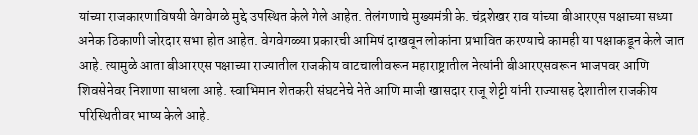यांच्या राजकारणाविषयी वेगवेगळे मुद्दे उपस्थित केले गेले आहेत. तेलंगणाचे मुख्यमंत्री के. चंद्रशेखर राव यांच्या बीआरएस पक्षाच्या सध्या अनेक ठिकाणी जोरदार सभा होत आहेत. वेगवेगळ्या प्रकारची आमिषं दाखवून लोकांना प्रभावित करण्याचे कामही या पक्षाकडून केले जात आहे. त्यामुळे आता बीआरएस पक्षाच्या राज्यातील राजकीय वाटचालीवरून महाराष्ट्रातील नेत्यांनी बीआरएसवरून भाजपवर आणि शिवसेनेवर निशाणा साधला आहे. स्वाभिमान शेतकरी संघटनेचे नेते आणि माजी खासदार राजू शेट्टी यांनी राज्यासह देशातील राजकीय परिस्थितीवर भाष्य केले आहे.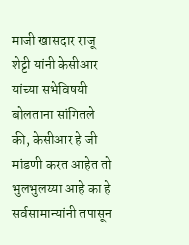माजी खासदार राजू शेट्टी यांनी केसीआर यांच्या सभेविषयी बोलताना सांगितले की, केसीआर हे जी मांडणी करत आहेत तो भुलभुलय्या आहे का हे सर्वसामान्यांनी तपासून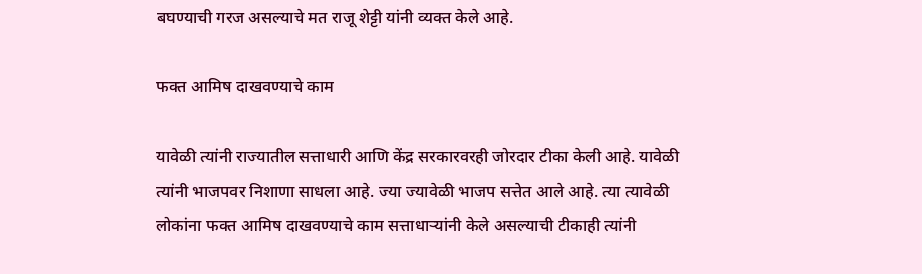बघण्याची गरज असल्याचे मत राजू शेट्टी यांनी व्यक्त केले आहे.

फक्त आमिष दाखवण्याचे काम

यावेळी त्यांनी राज्यातील सत्ताधारी आणि केंद्र सरकारवरही जोरदार टीका केली आहे. यावेळी त्यांनी भाजपवर निशाणा साधला आहे. ज्या ज्यावेळी भाजप सत्तेत आले आहे. त्या त्यावेळी लोकांना फक्त आमिष दाखवण्याचे काम सत्ताधाऱ्यांनी केले असल्याची टीकाही त्यांनी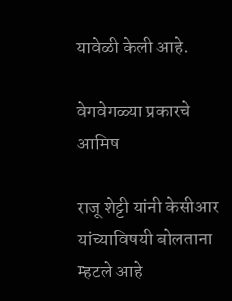यावेळी केली आहे.

वेगवेगळ्या प्रकारचे आमिष

राजू शेट्टी यांनी केसीआर यांच्याविषयी बोलताना म्हटले आहे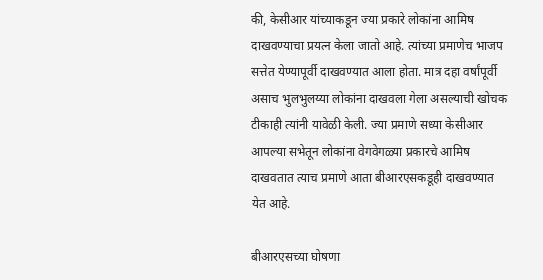की, केसीआर यांच्याकडून ज्या प्रकारे लोकांना आमिष दाखवण्याचा प्रयत्न केला जातो आहे. त्यांच्या प्रमाणेच भाजप सत्तेत येण्यापूर्वी दाखवण्यात आला होता. मात्र दहा वर्षांपूर्वी असाच भुलभुलय्या लोकांना दाखवला गेला असल्याची खोचक टीकाही त्यांनी यावेळी केली. ज्या प्रमाणे सध्या केसीआर आपल्या सभेतून लोकांना वेगवेगळ्या प्रकारचे आमिष दाखवतात त्याच प्रमाणे आता बीआरएसकडूही दाखवण्यात येत आहे.

बीआरएसच्या घोषणा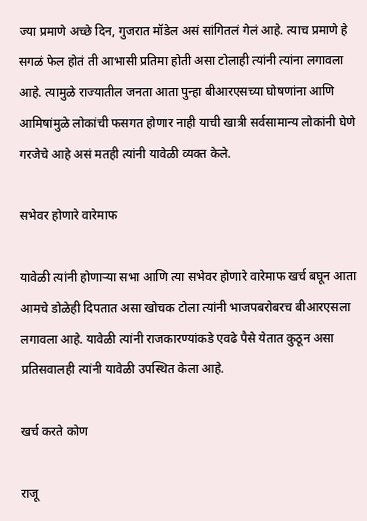ज्या प्रमाणे अच्छे दिन, गुजरात मॉडेल असं सांगितलं गेलं आहे. त्याच प्रमाणे हे सगळं फेल होतं ती आभासी प्रतिमा होती असा टोलाही त्यांनी त्यांना लगावला आहे. त्यामुळे राज्यातील जनता आता पुन्हा बीआरएसच्या घोषणांना आणि आमिषांमुळे लोकांची फसगत होणार नाही याची खात्री सर्वसामान्य लोकांनी घेणे गरजेचे आहे असं मतही त्यांनी यावेळी व्यक्त केले.

सभेवर होणारे वारेमाफ

यावेळी त्यांनी होणाऱ्या सभा आणि त्या सभेवर होणारे वारेमाफ खर्च बघून आता आमचे डोळेही दिपतात असा खोचक टोला त्यांनी भाजपबरोबरच बीआरएसला लगावला आहे. यावेळी त्यांनी राजकारण्यांकडे एवढे पैसे येतात कुठून असा प्रतिसवालही त्यांनी यावेळी उपस्थित केला आहे.

खर्च करते कोण

राजू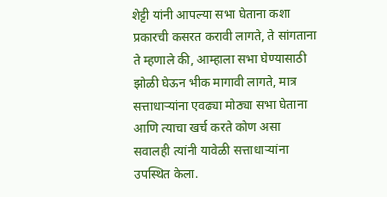शेट्टी यांनी आपल्या सभा घेताना कशा प्रकारची कसरत करावी लागते, ते सांगताना ते म्हणाले की, आम्हाला सभा घेण्यासाठी झोळी घेऊन भीक मागावी लागते, मात्र सत्ताधाऱ्यांना एवढ्या मोठ्या सभा घेताना आणि त्याचा खर्च करते कोण असा सवालही त्यांनी यावेळी सत्ताधाऱ्यांना उपस्थित केला.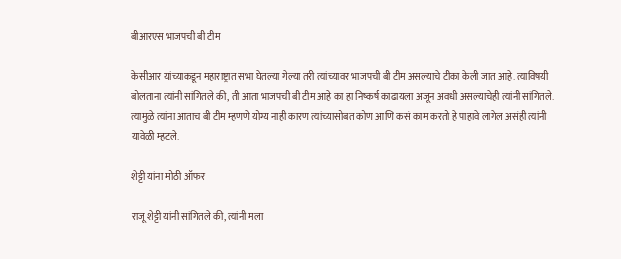बीआरएस भाजपची बी टीम

केसीआर यांच्याकडून महाराष्ट्रात सभा घेतल्या गेल्या तरी त्यांच्यावर भाजपची बी टीम असल्याचे टीका केली जात आहे. त्याविषयी बोलताना त्यांनी सांगितले की, ती आता भाजपची बी टीम आहे का हा निष्कर्ष काढायला अजून अवधी असल्याचेही त्यांनी सांगितले. त्यामुळे त्यांना आताच बी टीम म्हणणे योग्य नाही कारण त्यांच्यासोबत कोण आणि कसं काम करतो हे पाहावे लागेल असंही त्यांनी यावेळी म्हटले.

शेट्टी यांना मोठी ऑफर

राजू शेट्टी यांनी सांगितले की, त्यांनी मला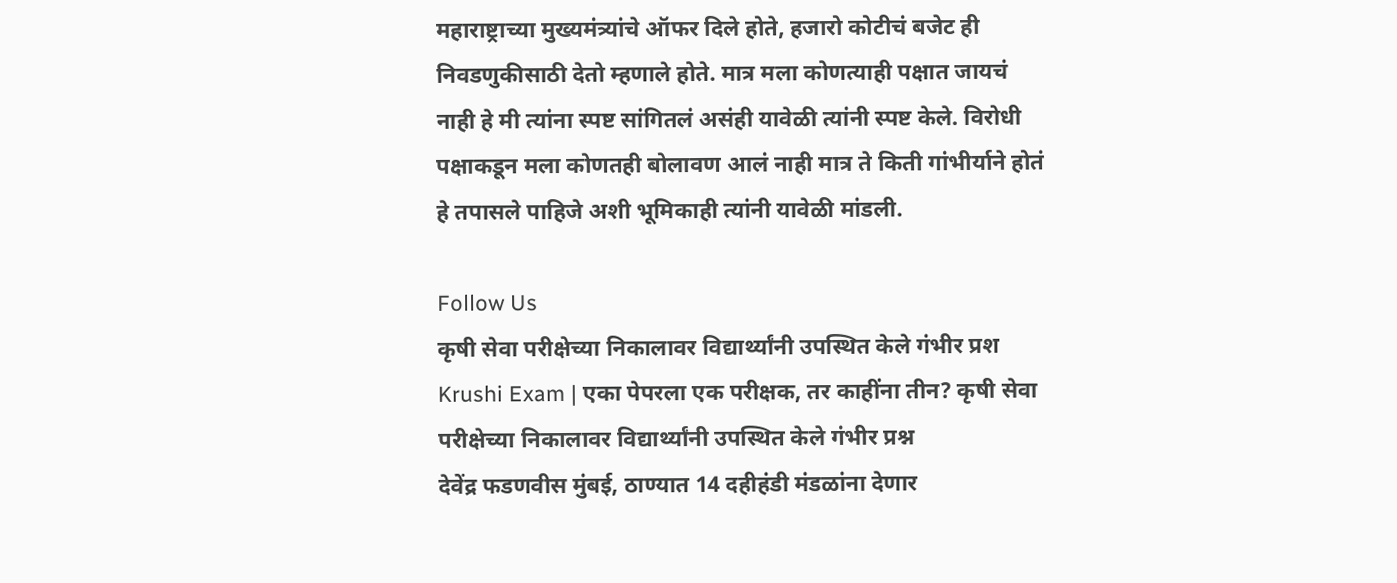महाराष्ट्राच्या मुख्यमंत्र्यांचे ऑफर दिले होते, हजारो कोटीचं बजेट ही निवडणुकीसाठी देतो म्हणाले होते. मात्र मला कोणत्याही पक्षात जायचं नाही हे मी त्यांना स्पष्ट सांगितलं असंही यावेळी त्यांनी स्पष्ट केले. विरोधी पक्षाकडून मला कोणतही बोलावण आलं नाही मात्र ते किती गांभीर्याने होतं हे तपासले पाहिजे अशी भूमिकाही त्यांनी यावेळी मांडली.

Follow Us
कृषी सेवा परीक्षेच्या निकालावर विद्यार्थ्यांनी उपस्थित केले गंभीर प्रश
Krushi Exam | एका पेपरला एक परीक्षक, तर काहींना तीन? कृषी सेवा परीक्षेच्या निकालावर विद्यार्थ्यांनी उपस्थित केले गंभीर प्रश्न
देवेंद्र फडणवीस मुंबई, ठाण्यात 14 दहीहंडी मंडळांना देणार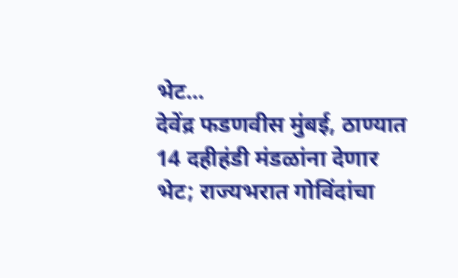भेट...
देवेंद्र फडणवीस मुंबई, ठाण्यात 14 दहीहंडी मंडळांना देणार भेट; राज्यभरात गोविंदांचा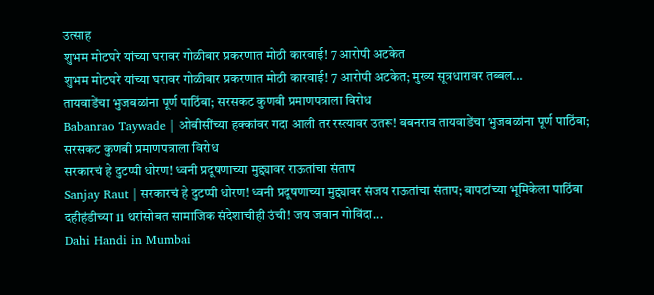उत्साह
शुभम मोटघरे यांच्या घरावर गोळीबार प्रकरणात मोठी कारवाई! 7 आरोपी अटकेत
शुभम मोटघरे यांच्या घरावर गोळीबार प्रकरणात मोठी कारवाई! 7 आरोपी अटकेत; मुख्य सूत्रधारावर तब्बल...
तायवाडेंचा भुजबळांना पूर्ण पाठिंबा; सरसकट कुणबी प्रमाणपत्राला विरोध
Babanrao Taywade | ओबीसींच्या हक्कांवर गदा आली तर रस्त्यावर उतरू! बबनराव तायवाडेंचा भुजबळांना पूर्ण पाठिंबा; सरसकट कुणबी प्रमाणपत्राला विरोध
सरकारचं हे दुटप्पी धोरण! ध्वनी प्रदूषणाच्या मुद्द्यावर राऊतांचा संताप
Sanjay Raut | सरकारचं हे दुटप्पी धोरण! ध्वनी प्रदूषणाच्या मुद्द्यावर संजय राऊतांचा संताप; बापटांच्या भूमिकेला पाठिंबा
दहीहंडीच्या 11 थरांसोबत सामाजिक संदेशाचीही उंची! जय जवान गोविंदा...
Dahi Handi in Mumbai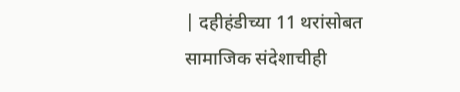| दहीहंडीच्या 11 थरांसोबत सामाजिक संदेशाचीही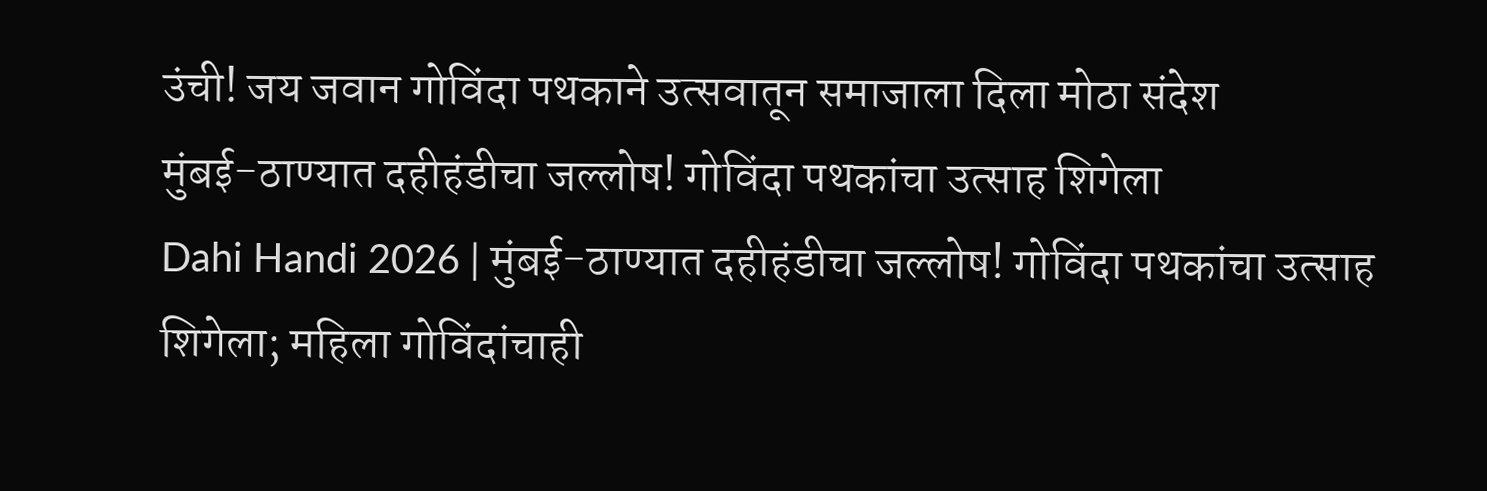उंची! जय जवान गोविंदा पथकाने उत्सवातून समाजाला दिला मोठा संदेश
मुंबई-ठाण्यात दहीहंडीचा जल्लोष! गोविंदा पथकांचा उत्साह शिगेला
Dahi Handi 2026 | मुंबई-ठाण्यात दहीहंडीचा जल्लोष! गोविंदा पथकांचा उत्साह शिगेला; महिला गोविंदांचाही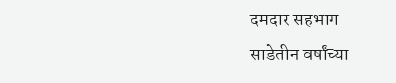दमदार सहभाग
साडेतीन वर्षांच्या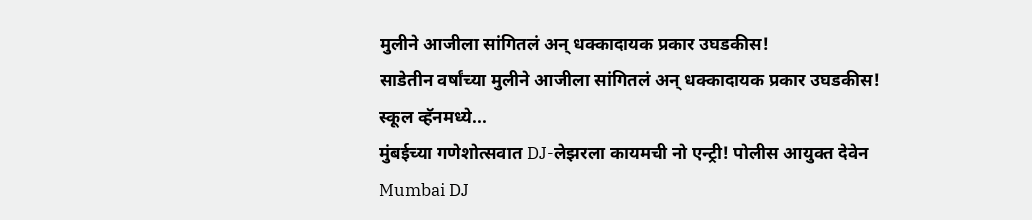मुलीने आजीला सांगितलं अन् धक्कादायक प्रकार उघडकीस!
साडेतीन वर्षांच्या मुलीने आजीला सांगितलं अन् धक्कादायक प्रकार उघडकीस! स्कूल व्हॅनमध्ये...
मुंबईच्या गणेशोत्सवात DJ-लेझरला कायमची नो एन्ट्री! पोलीस आयुक्त देवेन
Mumbai DJ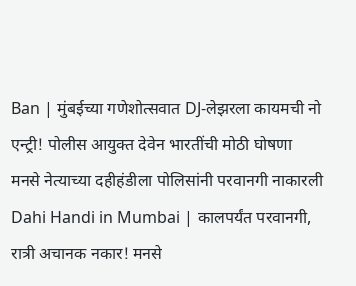Ban | मुंबईच्या गणेशोत्सवात DJ-लेझरला कायमची नो एन्ट्री! पोलीस आयुक्त देवेन भारतींची मोठी घोषणा
मनसे नेत्याच्या दहीहंडीला पोलिसांनी परवानगी नाकारली
Dahi Handi in Mumbai | कालपर्यंत परवानगी, रात्री अचानक नकार! मनसे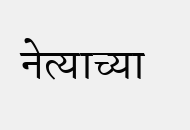नेत्याच्या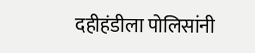दहीहंडीला पोलिसांनी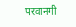परवानगी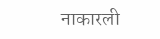नाकारली